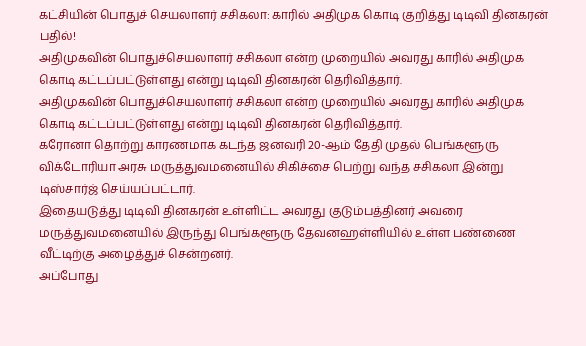கட்சியின் பொதுச் செயலாளர் சசிகலா: காரில் அதிமுக கொடி குறித்து டிடிவி தினகரன் பதில்!
அதிமுகவின் பொதுச்செயலாளர் சசிகலா என்ற முறையில் அவரது காரில் அதிமுக கொடி கட்டப்பட்டுள்ளது என்று டிடிவி தினகரன் தெரிவித்தார்.
அதிமுகவின் பொதுச்செயலாளர் சசிகலா என்ற முறையில் அவரது காரில் அதிமுக கொடி கட்டப்பட்டுள்ளது என்று டிடிவி தினகரன் தெரிவித்தார்.
கரோனா தொற்று காரணமாக கடந்த ஜனவரி 20-ஆம் தேதி முதல் பெங்களூரு விக்டோரியா அரசு மருத்துவமனையில் சிகிச்சை பெற்று வந்த சசிகலா இன்று டிஸ்சார்ஜ் செய்யப்பட்டார்.
இதையடுத்து டிடிவி தினகரன் உள்ளிட்ட அவரது குடும்பத்தினர் அவரை மருத்துவமனையில் இருந்து பெங்களூரு தேவனஹள்ளியில் உள்ள பண்ணை வீட்டிற்கு அழைத்துச் சென்றனர்.
அப்போது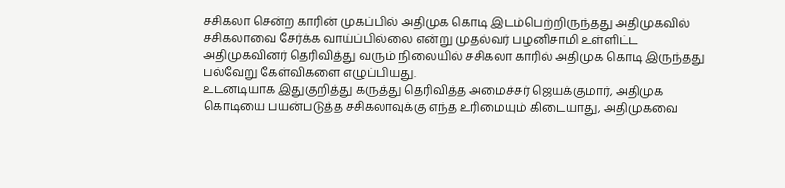சசிகலா சென்ற காரின் முகப்பில் அதிமுக கொடி இடம்பெற்றிருந்தது அதிமுகவில் சசிகலாவை சேர்க்க வாய்ப்பில்லை என்று முதல்வர் பழனிசாமி உள்ளிட்ட அதிமுகவினர் தெரிவித்து வரும் நிலையில் சசிகலா காரில் அதிமுக கொடி இருந்தது பல்வேறு கேள்விகளை எழுப்பியது.
உடனடியாக இதுகுறித்து கருத்து தெரிவித்த அமைச்சர் ஜெயக்குமார், அதிமுக கொடியை பயன்படுத்த சசிகலாவுக்கு எந்த உரிமையும் கிடையாது, அதிமுகவை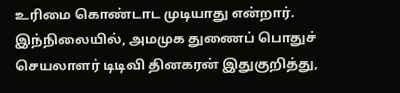உரிமை கொண்டாட முடியாது என்றார்.
இந்நிலையில், அமமுக துணைப் பொதுச் செயலாளர் டிடிவி தினகரன் இதுகுறித்து,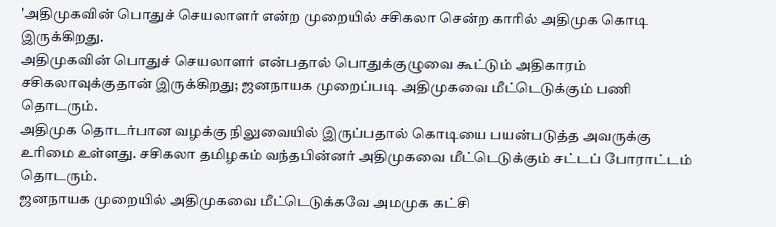'அதிமுகவின் பொதுச் செயலாளர் என்ற முறையில் சசிகலா சென்ற காரில் அதிமுக கொடி இருக்கிறது.
அதிமுகவின் பொதுச் செயலாளர் என்பதால் பொதுக்குழுவை கூட்டும் அதிகாரம் சசிகலாவுக்குதான் இருக்கிறது; ஜனநாயக முறைப்படி அதிமுகவை மீட்டெடுக்கும் பணி தொடரும்.
அதிமுக தொடர்பான வழக்கு நிலுவையில் இருப்பதால் கொடியை பயன்படுத்த அவருக்கு உரிமை உள்ளது. சசிகலா தமிழகம் வந்தபின்னர் அதிமுகவை மீட்டெடுக்கும் சட்டப் போராட்டம் தொடரும்.
ஜனநாயக முறையில் அதிமுகவை மீட்டெடுக்கவே அமமுக கட்சி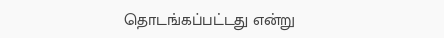தொடங்கப்பட்டது என்று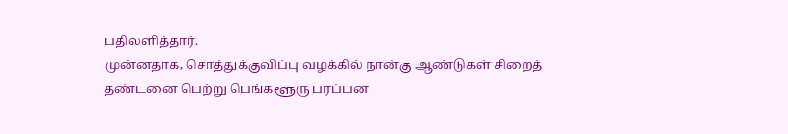பதிலளித்தார்.
முன்னதாக, சொத்துக்குவிப்பு வழக்கில் நான்கு ஆண்டுகள் சிறைத் தண்டனை பெற்று பெங்களூரு பரப்பன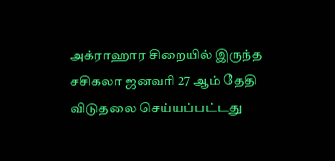அக்ராஹார சிறையில் இருந்த சசிகலா ஜனவரி 27 ஆம் தேதி விடுதலை செய்யப்பட்டது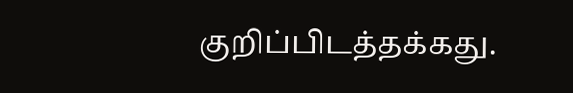குறிப்பிடத்தக்கது.